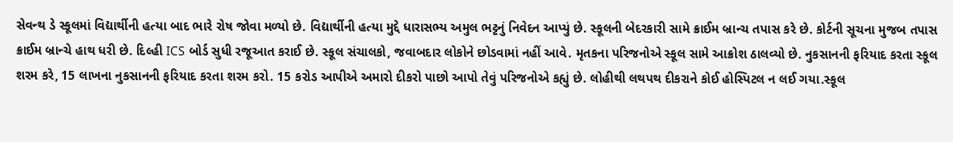સેવન્થ ડે સ્કૂલમાં વિદ્યાર્થીની હત્યા બાદ ભારે રોષ જોવા મળ્યો છે. વિદ્યાર્થીની હત્યા મુદ્દે ધારાસભ્ય અમુલ ભટ્ટનું નિવેદન આપ્યું છે. સ્કૂલની બેદરકારી સામે ક્રાઈમ બ્રાન્ચ તપાસ કરે છે. કોર્ટની સૂચના મુજબ તપાસ ક્રાઈમ બ્રાન્ચે હાથ ધરી છે. દિલ્હી ICS બોર્ડ સુધી રજૂઆત કરાઈ છે. સ્કૂલ સંચાલકો, જવાબદાર લોકોને છોડવામાં નહીં આવે. મૃતકના પરિજનોએ સ્કૂલ સામે આક્રોશ ઠાલવ્યો છે. નુકસાનની ફરિયાદ કરતા સ્કૂલ શરમ કરે, 15 લાખના નુકસાનની ફરિયાદ કરતા શરમ કરો. 15 કરોડ આપીએ અમારો દીકરો પાછો આપો તેવું પરિજનોએ કહ્યું છે. લોહીથી લથપથ દીકરાને કોઈ હોસ્પિટલ ન લઈ ગયા.સ્કૂલ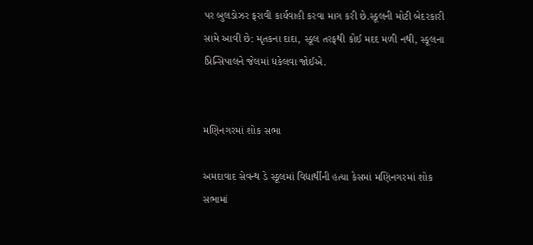પર બુલડોઝર ફરાવી કાર્યવાહી કરવા માગ કરી છે.સ્કૂલની મોટી બેદરકારી સામે આવી છે: મૃતકના દાદા, સ્કૂલ તરફથી કોઈ મદદ મળી નથી, સ્કૂલના પ્રિન્સિપાલને જેલમાં ધકેલવા જોઈએ.


મણિનગરમાં શોક સભા

અમદાવાદ સેવન્થ ડે સ્કૂલમાં વિદ્યાર્થીની હત્યા કેસમાં મણિનગરમાં શોક સભામાં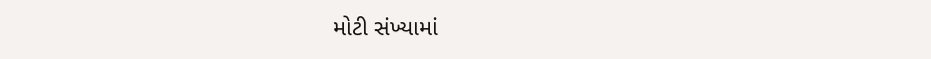મોટી સંખ્યામાં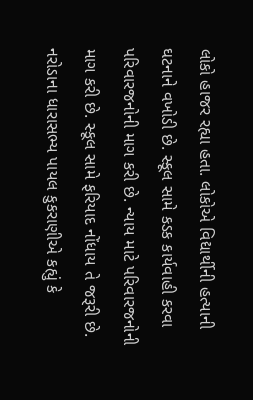લોકો હાજર રહ્યા હતા. લોકોએ વિદ્યાર્થીની હત્યાની ઘટનાને વખોડી છે. સ્કૂલ સામે કડક કાર્યવાહી કરવા પરિવારજનોની માગ કરી છે. ન્યાય માટે પરિવારજનોની માગ કરી છે. સ્કૂલ સામે ફરિયાદ નોંધાય તે જરૂરી છે. નરોડાના ધારાસભ્ય પાયલ કુકરાણીએ કહ્યું કે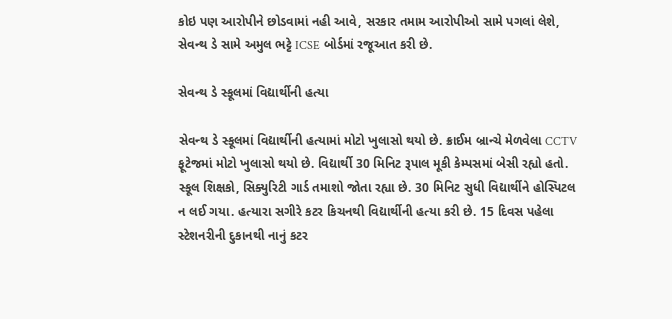કોઇ પણ આરોપીને છોડવામાં નહી આવે, સરકાર તમામ આરોપીઓ સામે પગલાં લેશે, સેવન્થ ડે સામે અમુલ ભટ્ટે ICSE બોર્ડમાં રજૂઆત કરી છે.

સેવન્થ ડે સ્કૂલમાં વિદ્યાર્થીની હત્યા

સેવન્થ ડે સ્કૂલમાં વિદ્યાર્થીની હત્યામાં મોટો ખુલાસો થયો છે. ક્રાઈમ બ્રાન્ચે મેળવેલા CCTV ફૂટેજમાં મોટો ખુલાસો થયો છે. વિદ્યાર્થી 30 મિનિટ રૂપાલ મૂકી કેમ્પસમાં બેસી રહ્યો હતો. સ્કૂલ શિક્ષકો, સિક્યુરિટી ગાર્ડ તમાશો જોતા રહ્યા છે. 30 મિનિટ સુધી વિદ્યાર્થીને હોસ્પિટલ ન લઈ ગયા. હત્યારા સગીરે કટર કિચનથી વિદ્યાર્થીની હત્યા કરી છે. 15 દિવસ પહેલા સ્ટેશનરીની દુકાનથી નાનું કટર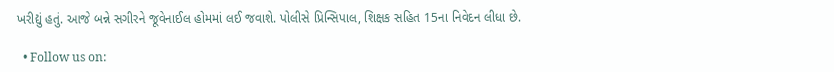ખરીદ્યું હતું. આજે બન્ને સગીરને જૂવેનાઈલ હોમમાં લઈ જવાશે. પોલીસે પ્રિન્સિપાલ, શિક્ષક સહિત 15ના નિવેદન લીધા છે.

  • Follow us on: